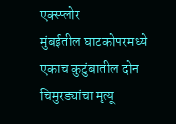एक्स्प्लोर
मुंबईतील घाटकोपरमध्ये एकाच कुटुंबातील दोन चिमुरड्यांचा मृत्यू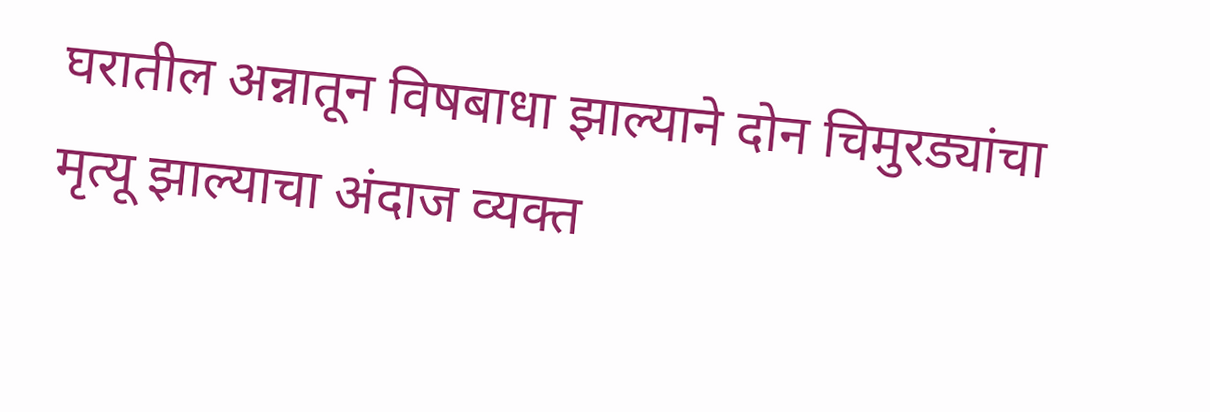घरातील अन्नातून विषबाधा झाल्याने दोन चिमुरड्यांचा मृत्यू झाल्याचा अंदाज व्यक्त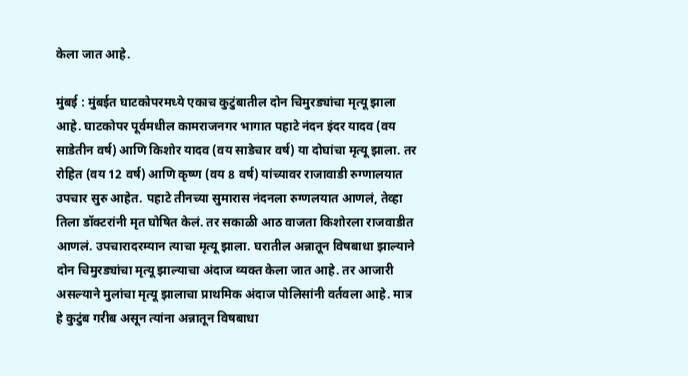केला जात आहे.

मुंबई : मुंबईत घाटकोपरमध्ये एकाच कुटुंबातील दोन चिमुरड्यांचा मृत्यू झाला आहे. घाटकोपर पूर्वमधील कामराजनगर भागात पहाटे नंदन इंदर यादव (वय साडेतीन वर्ष) आणि किशोर यादव (वय साडेचार वर्ष) या दोघांचा मृत्यू झाला. तर रोहित (वय 12 वर्ष) आणि कृष्ण (वय 8 वर्ष) यांच्यावर राजावाडी रुग्णालयात उपचार सुरु आहेत. पहाटे तीनच्या सुमारास नंदनला रुग्णलयात आणलं, तेव्हा तिला डॉक्टरांनी मृत घोषित केलं. तर सकाळी आठ वाजता किशोरला राजवाडीत आणलं. उपचारादरम्यान त्याचा मृत्यू झाला. घरातील अन्नातून विषबाधा झाल्याने दोन चिमुरड्यांचा मृत्यू झाल्याचा अंदाज व्यक्त केला जात आहे. तर आजारी असल्याने मुलांचा मृत्यू झालाचा प्राथमिक अंदाज पोलिसांनी वर्तवला आहे. मात्र हे कुटुंब गरीब असून त्यांना अन्नातून विषबाधा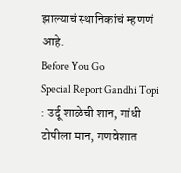झाल्याचं स्थानिकांचं म्हणणं आहे.
Before You Go
Special Report Gandhi Topi : उर्दू शाळेची शान, गांधी टोपीला मान, गणवेशात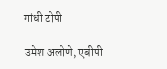गांधी टोपी

उमेश अलोणे, एबीपी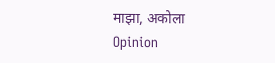माझा, अकोला
Opinion